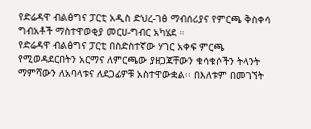የድሬዳዋ ብልፅግና ፓርቲ አዲስ ድህረ-ገፅ ማብሰሪያና የምርጫ ቅስቀሳ ግብአቶች ማስተዋወቂያ መርሀ-ግብር አካሄደ ።
የድሬዳዋ ብልፅግና ፓርቲ በስድስተኛው ሃገር አቀፍ ምርጫ የሚወዳደርበትን አርማና ለምርጫው ያዘጋጃቸውን ቁሳቁሶችን ትላንት ማምሻውን ለአባላቱና ለደጋፊዎቹ አስተዋውቋል፡፡ በእለቱም በመገኘት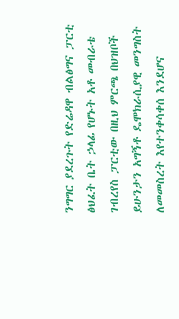ንግግር ያደረጉት የድሬዳዋ ብልፅግና ፓርቲ ፅህፈት ቤት ኃላፊ የሆኑት አቶ መብራቴ ገብረየስ ፓርቲው በዚህ ምርጫ በህዝቦች ይሁንታን አግኝቶ ዴሞክራሲያዊ መንግስት ለመመስረት እየተንቀሳቀሰ እንደሆና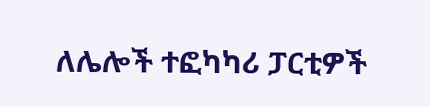ለሌሎች ተፎካካሪ ፓርቲዎች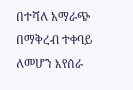በተሻለ አማራጭ በማቅረብ ተቀባይ ለመሆን እየሰራ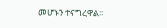መሆኑን ተናግረዋል፡፡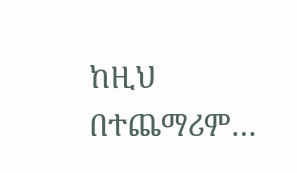ከዚህ በተጨማሪም…